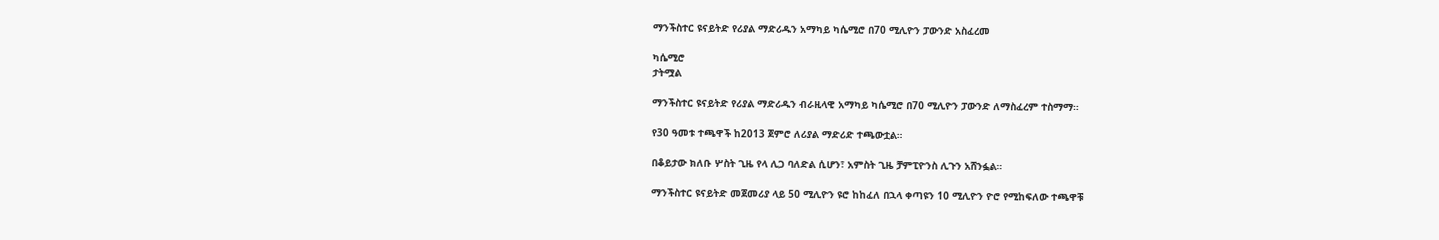ማንችስተር ዩናይትድ የሪያል ማድሪዱን አማካይ ካሴሚሮ በ70 ሚሊዮን ፓውንድ አስፈረመ

ካሴሚሮ
ታትሟል

ማንችስተር ዩናይትድ የሪያል ማድሪዱን ብራዚላዊ አማካይ ካሴሚሮ በ70 ሚሊዮን ፓውንድ ለማስፈረም ተስማማ።

የ30 ዓመቱ ተጫዋች ከ2013 ጀምሮ ለሪያል ማድሪድ ተጫውቷል።

በቆይታው ክለቡ ሦስት ጊዜ የላ ሊጋ ባለድል ሲሆን፣ አምስት ጊዜ ቻምፒዮንስ ሊጉን አሸንፏል።

ማንችስተር ዩናይትድ መጀመሪያ ላይ 50 ሚሊዮን ዩሮ ከከፈለ በኋላ ቀጣዩን 10 ሚሊዮን ዮሮ የሚከፍለው ተጫዋቹ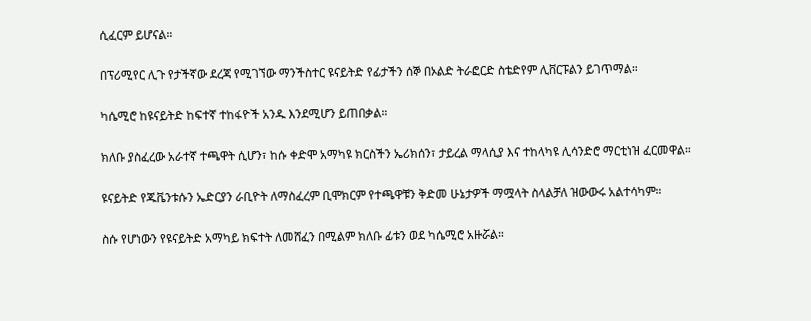ሲፈርም ይሆናል።

በፕሪሚየር ሊጉ የታችኛው ደረጃ የሚገኘው ማንችስተር ዩናይትድ የፊታችን ሰኞ በኦልድ ትራፎርድ ስቴድየም ሊቨርፑልን ይገጥማል።

ካሴሚሮ ከዩናይትድ ከፍተኛ ተከፋዮች አንዱ እንደሚሆን ይጠበቃል።

ክለቡ ያስፈረው አራተኛ ተጫዋት ሲሆን፣ ከሱ ቀድሞ አማካዩ ክርስችን ኤሪክሰን፣ ታይረል ማላሲያ እና ተከላካዩ ሊሳንድሮ ማርቲነዝ ፈርመዋል።

ዩናይትድ የጁቬንቱሱን ኤድርያን ራቢዮት ለማስፈረም ቢሞክርም የተጫዋቹን ቅድመ ሁኔታዎች ማሟላት ስላልቻለ ዝውውሩ አልተሳካም።

ስሱ የሆነውን የዩናይትድ አማካይ ክፍተት ለመሸፈን በሚልም ክለቡ ፊቱን ወደ ካሴሚሮ አዙሯል።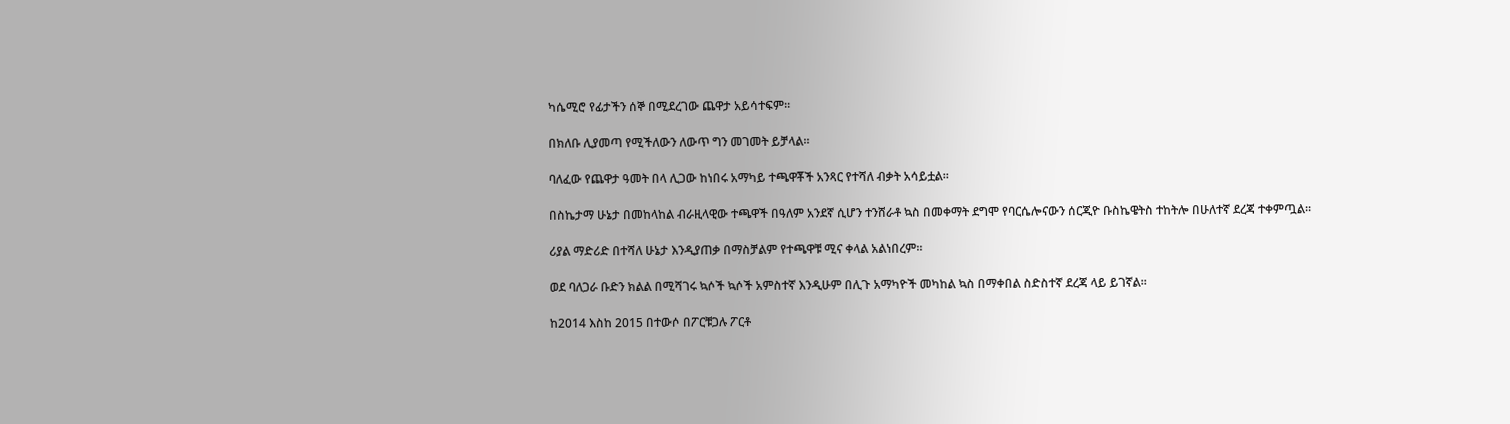ካሴሚሮ የፊታችን ሰኞ በሚደረገው ጨዋታ አይሳተፍም።

በክለቡ ሊያመጣ የሚችለውን ለውጥ ግን መገመት ይቻላል።

ባለፈው የጨዋታ ዓመት በላ ሊጋው ከነበሩ አማካይ ተጫዋቾች አንጻር የተሻለ ብቃት አሳይቷል።

በስኬታማ ሁኔታ በመከላከል ብራዚላዊው ተጫዋች በዓለም አንደኛ ሲሆን ተንሸራቶ ኳስ በመቀማት ደግሞ የባርሴሎናውን ሰርጂዮ ቡስኬዌትስ ተከትሎ በሁለተኛ ደረጃ ተቀምጧል።

ሪያል ማድሪድ በተሻለ ሁኔታ እንዲያጠቃ በማስቻልም የተጫዋቹ ሚና ቀላል አልነበረም።

ወደ ባለጋራ ቡድን ክልል በሚሻገሩ ኳሶች ኳሶች አምስተኛ እንዲሁም በሊጉ አማካዮች መካከል ኳስ በማቀበል ስድስተኛ ደረጃ ላይ ይገኛል።

ከ2014 እስከ 2015 በተውሶ በፖርቹጋሉ ፖርቶ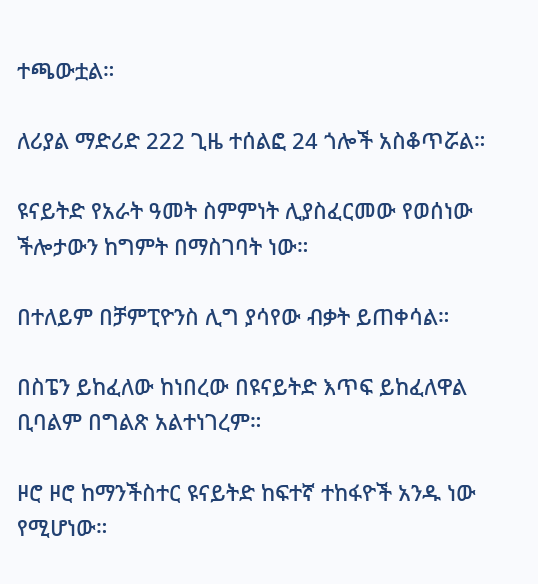ተጫውቷል።

ለሪያል ማድሪድ 222 ጊዜ ተሰልፎ 24 ጎሎች አስቆጥሯል።

ዩናይትድ የአራት ዓመት ስምምነት ሊያስፈርመው የወሰነው ችሎታውን ከግምት በማስገባት ነው።

በተለይም በቻምፒዮንስ ሊግ ያሳየው ብቃት ይጠቀሳል።

በስፔን ይከፈለው ከነበረው በዩናይትድ እጥፍ ይከፈለዋል ቢባልም በግልጽ አልተነገረም።

ዞሮ ዞሮ ከማንችስተር ዩናይትድ ከፍተኛ ተከፋዮች አንዱ ነው የሚሆነው።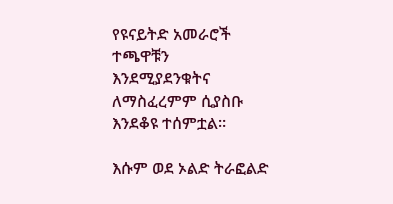የዩናይትድ አመራሮች ተጫዋቹን እንደሚያደንቁትና ለማስፈረምም ሲያስቡ እንደቆዩ ተሰምቷል።

እሱም ወደ ኦልድ ትራፎልድ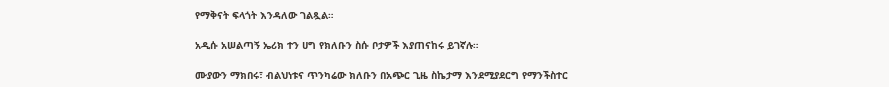የማቅናት ፍላጎት እንዳለው ገልጿል።

አዲሱ አሠልጣኝ ኤሪክ ተን ሀግ የክለቡን ስሱ ቦታዎች እያጠናከሩ ይገኛሉ።

ሙያውን ማክበሩ፣ ብልህነቱና ጥንካሬው ክለቡን በአጭር ጊዜ ስኬታማ እንደሚያደርግ የማንችስተር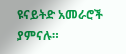ዩናይትድ አመራሮች ያምናሉ።